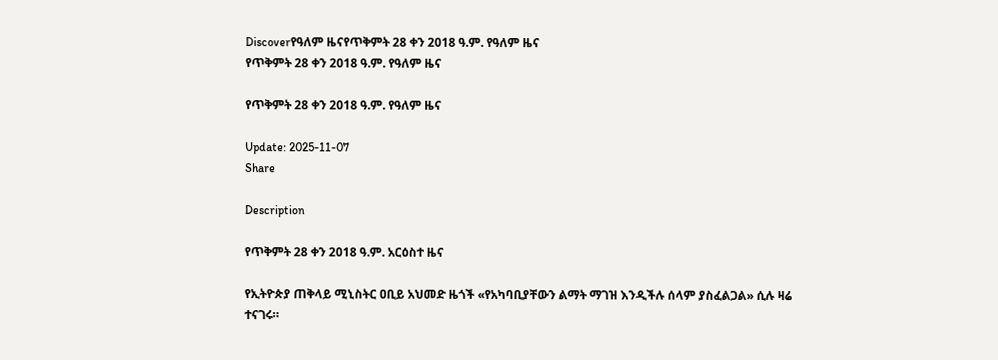Discoverየዓለም ዜናየጥቅምት 28 ቀን 2018 ዓ.ም. የዓለም ዜና
የጥቅምት 28 ቀን 2018 ዓ.ም. የዓለም ዜና

የጥቅምት 28 ቀን 2018 ዓ.ም. የዓለም ዜና

Update: 2025-11-07
Share

Description

የጥቅምት 28 ቀን 2018 ዓ.ም. አርዕስተ ዜና

የኢትዮጵያ ጠቅላይ ሚኒስትር ዐቢይ አህመድ ዜጎች «የአካባቢያቸውን ልማት ማገዝ እንዲችሉ ሰላም ያስፈልጋል» ሲሉ ዛሬ ተናገሩ።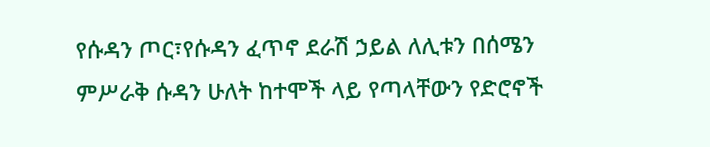የሱዳን ጦር፣የሱዳን ፈጥኖ ደራሽ ኃይል ለሊቱን በሰሜን ምሥራቅ ሱዳን ሁለት ከተሞች ላይ የጣላቸውን የድሮኖች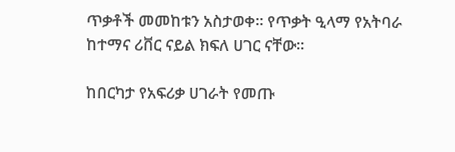ጥቃቶች መመከቱን አስታወቀ። የጥቃት ዒላማ የአትባራ ከተማና ሪቨር ናይል ክፍለ ሀገር ናቸው።

ከበርካታ የአፍሪቃ ሀገራት የመጡ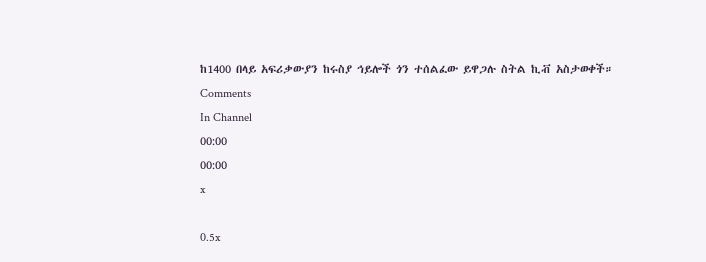ከ1400 በላይ አፍሪቃውያን ከሩስያ ኅይሎች ጎን ተሰልፈው ይዋጋሉ ስትል ኪቭ አስታወቀች።
Comments
In Channel
00:00
00:00
x

0.5x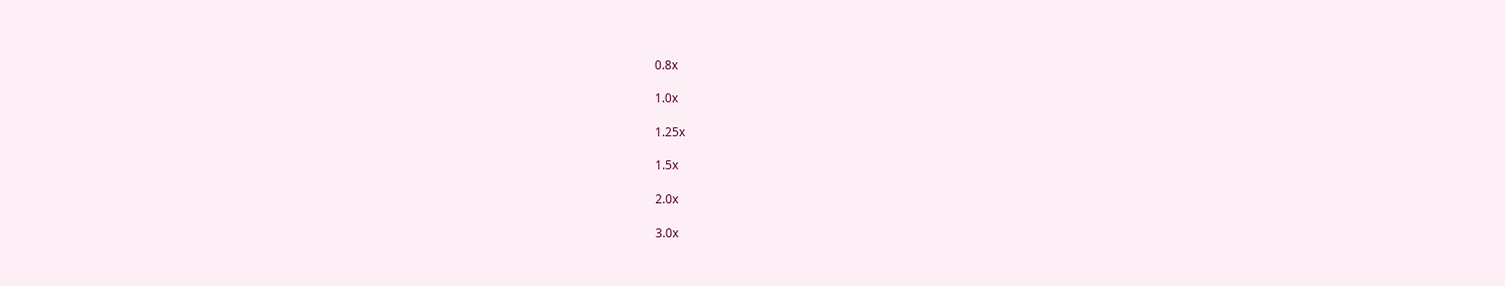0.8x

1.0x

1.25x

1.5x

2.0x

3.0x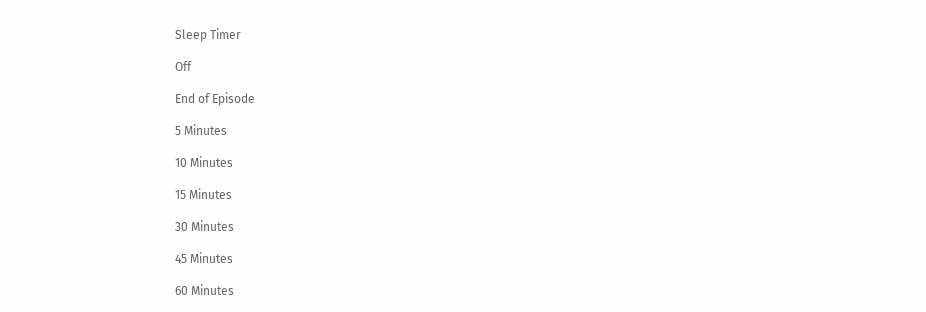Sleep Timer

Off

End of Episode

5 Minutes

10 Minutes

15 Minutes

30 Minutes

45 Minutes

60 Minutes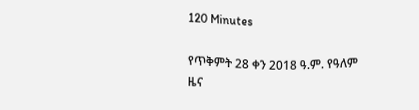120 Minutes

የጥቅምት 28 ቀን 2018 ዓ.ም. የዓለም ዜና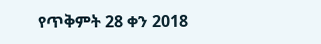የጥቅምት 28 ቀን 2018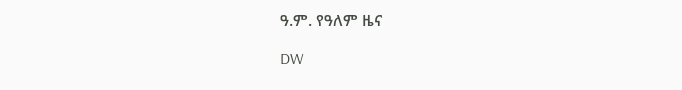ዓ.ም. የዓለም ዜና

DW